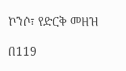ኮንሶ፣ የድርቅ መዘዝ

በ119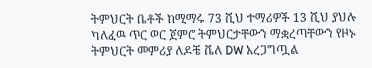ትምህርት ቤቶች ከሚማሩ 73 ሺህ ተማሪዎች 13 ሺህ ያህሉ ካለፈዉ ጥር ወር ጀምሮ ትምህርታቸውን ማቋረጣቸውን የዞኑ ትምህርት መምሪያ ለዶቼ ቬለ DW አረጋግጧል